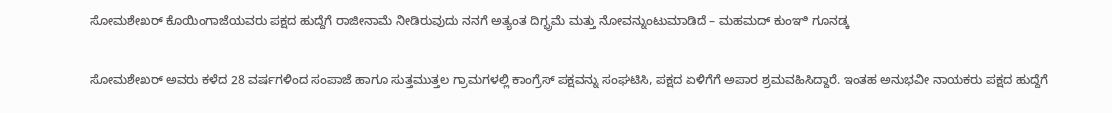ಸೋಮಶೇಖರ್ ಕೊಯಿಂಗಾಜೆಯವರು ಪಕ್ಷದ ಹುದ್ದೆಗೆ ರಾಜೀನಾಮೆ ನೀಡಿರುವುದು ನನಗೆ ಅತ್ಯಂತ ದಿಗ್ಭ್ರಮೆ ಮತ್ತು ನೋವನ್ನುಂಟುಮಾಡಿದೆ – ಮಹಮದ್ ಕುಂಞಿ ಗೂನಡ್ಕ

ಸೋಮಶೇಖರ್ ಅವರು ಕಳೆದ 28 ವರ್ಷಗಳಿಂದ ಸಂಪಾಜೆ ಹಾಗೂ ಸುತ್ತಮುತ್ತಲ ಗ್ರಾಮಗಳಲ್ಲಿ ಕಾಂಗ್ರೆಸ್ ಪಕ್ಷವನ್ನು ಸಂಘಟಿಸಿ, ಪಕ್ಷದ ಏಳಿಗೆಗೆ ಅಪಾರ ಶ್ರಮವಹಿಸಿದ್ದಾರೆ. ಇಂತಹ ಅನುಭವೀ ನಾಯಕರು ಪಕ್ಷದ ಹುದ್ದೆಗೆ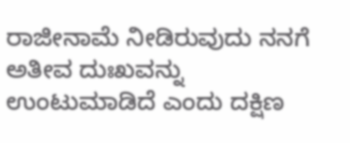ರಾಜೀನಾಮೆ ನೀಡಿರುವುದು ನನಗೆ ಅತೀವ ದುಃಖವನ್ನು ಉಂಟುಮಾಡಿದೆ ಎಂದು ದಕ್ಷಿಣ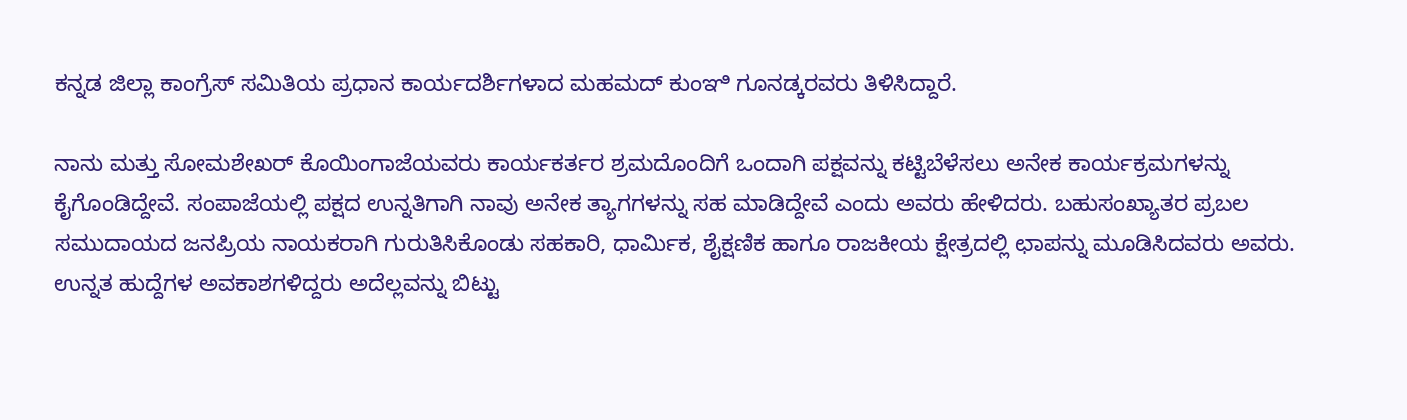ಕನ್ನಡ ಜಿಲ್ಲಾ ಕಾಂಗ್ರೆಸ್ ಸಮಿತಿಯ ಪ್ರಧಾನ ಕಾರ್ಯದರ್ಶಿಗಳಾದ ಮಹಮದ್ ಕುಂಞಿ ಗೂನಡ್ಕರವರು ತಿಳಿಸಿದ್ದಾರೆ.

ನಾನು ಮತ್ತು ಸೋಮಶೇಖರ್ ಕೊಯಿಂಗಾಜೆಯವರು ಕಾರ್ಯಕರ್ತರ ಶ್ರಮದೊಂದಿಗೆ ಒಂದಾಗಿ ಪಕ್ಷವನ್ನು ಕಟ್ಟಿಬೆಳೆಸಲು ಅನೇಕ ಕಾರ್ಯಕ್ರಮಗಳನ್ನು ಕೈಗೊಂಡಿದ್ದೇವೆ. ಸಂಪಾಜೆಯಲ್ಲಿ ಪಕ್ಷದ ಉನ್ನತಿಗಾಗಿ ನಾವು ಅನೇಕ ತ್ಯಾಗಗಳನ್ನು ಸಹ ಮಾಡಿದ್ದೇವೆ ಎಂದು ಅವರು ಹೇಳಿದರು. ಬಹುಸಂಖ್ಯಾತರ ಪ್ರಬಲ ಸಮುದಾಯದ ಜನಪ್ರಿಯ ನಾಯಕರಾಗಿ ಗುರುತಿಸಿಕೊಂಡು ಸಹಕಾರಿ, ಧಾರ್ಮಿಕ, ಶೈಕ್ಷಣಿಕ ಹಾಗೂ ರಾಜಕೀಯ ಕ್ಷೇತ್ರದಲ್ಲಿ ಛಾಪನ್ನು ಮೂಡಿಸಿದವರು ಅವರು. ಉನ್ನತ ಹುದ್ದೆಗಳ ಅವಕಾಶಗಳಿದ್ದರು ಅದೆಲ್ಲವನ್ನು ಬಿಟ್ಟು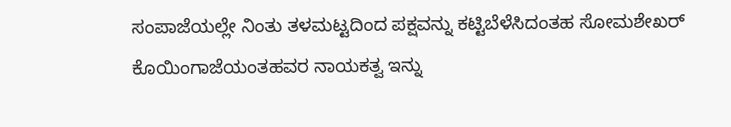ಸಂಪಾಜೆಯಲ್ಲೇ ನಿಂತು ತಳಮಟ್ಟದಿಂದ ಪಕ್ಷವನ್ನು ಕಟ್ಟಿಬೆಳೆಸಿದಂತಹ ಸೋಮಶೇಖರ್ ಕೊಯಿಂಗಾಜೆಯಂತಹವರ ನಾಯಕತ್ವ ಇನ್ನು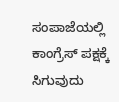ಸಂಪಾಜೆಯಲ್ಲಿ ಕಾಂಗ್ರೆಸ್ ಪಕ್ಷಕ್ಕೆ ಸಿಗುವುದು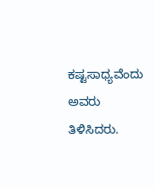ಕಷ್ಟಸಾಧ್ಯವೆಂದು ಅವರು ತಿಳಿಸಿದರು.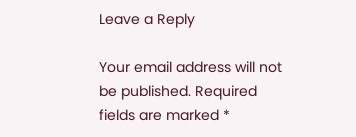Leave a Reply

Your email address will not be published. Required fields are marked *